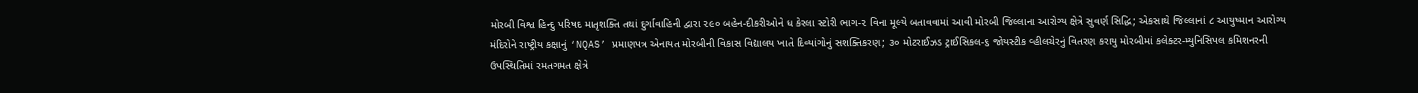મોરબી વિશ્વ હિન્દુ પરિષદ માતૃશક્તિ તથાં દુર્ગાવાહિની દ્વારા ૨૯૦ બહેન-દીકરીઓને ધ કેરલા સ્ટોરી ભાગ-૨ વિના મૂલ્યે બતાવવામાં આવી મોરબી જિલ્લાના આરોગ્ય ક્ષેત્રે સુવર્ણ સિદ્ધિ; એકસાથે જિલ્લાનાં ૮ આયુષ્માન આરોગ્ય મંદિરોને રાષ્ટ્રીય કક્ષાનું ‘NQAS’ પ્રમાણપત્ર એનાયત મોરબીની વિકાસ વિદ્યાલય ખાતે દિવ્યાંગોનું સશક્તિકરણ; ૩૦ મોટરાઈઝડ ટ્રાઈસિકલ-૬ જોયસ્ટીક વ્હીલચેરનું વિતરણ કરાયુ મોરબીમાં કલેક્ટર-મ્યુનિસિપલ કમિશનરની ઉપસ્થિતિમાં રમતગમત ક્ષેત્રે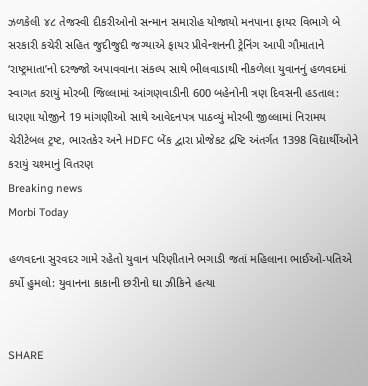ઝળકેલી ૪૮ તેજસ્વી દીકરીઓનો સન્માન સમારોહ યોજાયો મનપાના ફાયર વિભાગે બે સરકારી કચેરી સહિત જુદીજુદી જગ્યાએ ફાયર પ્રીવેન્શનની ટ્રેનિંગ આપી ગૌમાતાને ‘રાષ્ટ્રમાતા’નો દરજ્જો અપાવવાના સંકલ્પ સાથે ભીલવાડાથી નીકળેલા યુવાનનું હળવદમાં સ્વાગત કરાયું મોરબી જિલ્લામાં આંગણવાડીની 600 બહેનોની ત્રણ દિવસની હડતાલ: ધારણા યોજીને 19 માંગણીઓ સાથે આવેદનપત્ર પાઠવ્યું મોરબી જીલ્લામાં નિરામય ચેરીટેબલ ટ્રષ્ટ, ભારતકેર અને HDFC બેંક દ્વારા પ્રોજેકટ દ્રષ્ટિ અંતર્ગત 1398 વિદ્યાર્થીઓને કરાયું ચશ્માનું વિતરણ
Breaking news
Morbi Today

હળવદના સુરવદર ગામે રહેતો યુવાન પરિણીતાને ભગાડી જતાં મહિલાના ભાઈઓ-પતિએ કર્યો હુમલો: યુવાનના કાકાની છરીનો ઘા ઝીકિને હત્યા


SHARE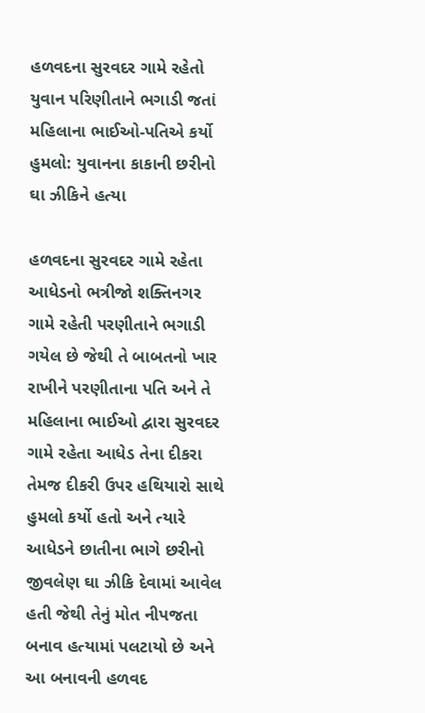હળવદના સુરવદર ગામે રહેતો યુવાન પરિણીતાને ભગાડી જતાં મહિલાના ભાઈઓ-પતિએ કર્યો હુમલો: યુવાનના કાકાની છરીનો ઘા ઝીકિને હત્યા

હળવદના સુરવદર ગામે રહેતા આધેડનો ભત્રીજો શક્તિનગર ગામે રહેતી પરણીતાને ભગાડી ગયેલ છે જેથી તે બાબતનો ખાર રાખીને પરણીતાના પતિ અને તે મહિલાના ભાઈઓ દ્વારા સુરવદર ગામે રહેતા આધેડ તેના દીકરા તેમજ દીકરી ઉપર હથિયારો સાથે હુમલો કર્યો હતો અને ત્યારે આધેડને છાતીના ભાગે છરીનો જીવલેણ ઘા ઝીકિ દેવામાં આવેલ હતી જેથી તેનું મોત નીપજતા બનાવ હત્યામાં પલટાયો છે અને આ બનાવની હળવદ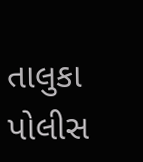તાલુકા પોલીસ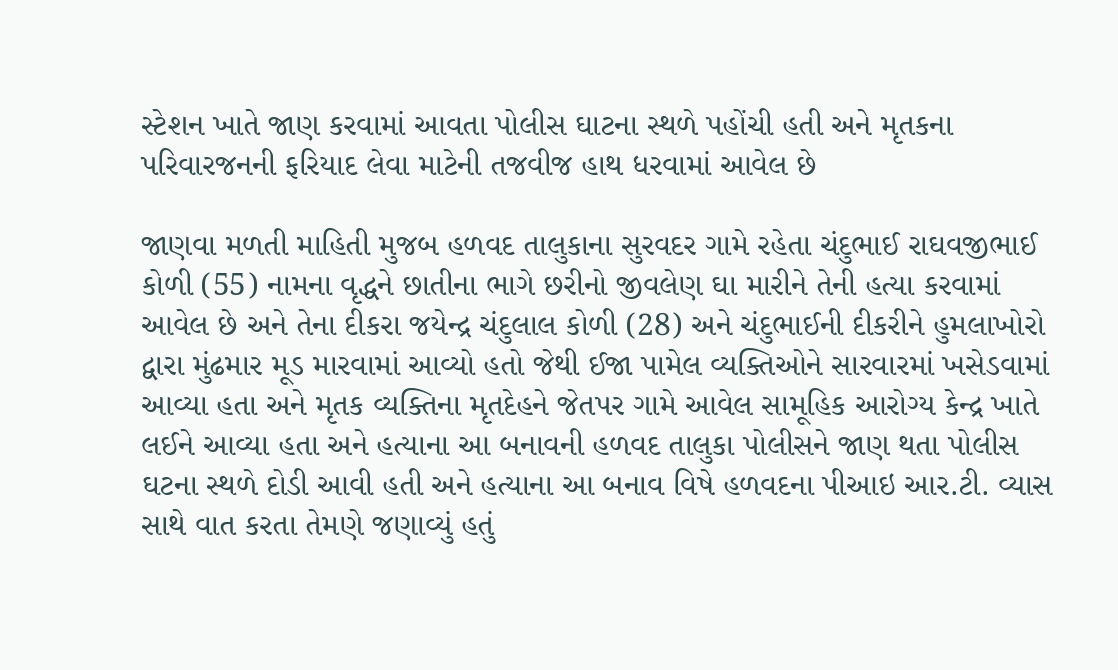સ્ટેશન ખાતે જાણ કરવામાં આવતા પોલીસ ઘાટના સ્થળે પહોંચી હતી અને મૃતકના પરિવારજનની ફરિયાદ લેવા માટેની તજવીજ હાથ ધરવામાં આવેલ છે

જાણવા મળતી માહિતી મુજબ હળવદ તાલુકાના સુરવદર ગામે રહેતા ચંદુભાઈ રાઘવજીભાઈ કોળી (55) નામના વૃદ્ધને છાતીના ભાગે છરીનો જીવલેણ ઘા મારીને તેની હત્યા કરવામાં આવેલ છે અને તેના દીકરા જયેન્દ્ર ચંદુલાલ કોળી (28) અને ચંદુભાઈની દીકરીને હુમલાખોરો દ્વારા મુંઢમાર મૂડ મારવામાં આવ્યો હતો જેથી ઈજા પામેલ વ્યક્તિઓને સારવારમાં ખસેડવામાં આવ્યા હતા અને મૃતક વ્યક્તિના મૃતદેહને જેતપર ગામે આવેલ સામૂહિક આરોગ્ય કેન્દ્ર ખાતે લઈને આવ્યા હતા અને હત્યાના આ બનાવની હળવદ તાલુકા પોલીસને જાણ થતા પોલીસ ઘટના સ્થળે દોડી આવી હતી અને હત્યાના આ બનાવ વિષે હળવદના પીઆઇ આર.ટી. વ્યાસ સાથે વાત કરતા તેમણે જણાવ્યું હતું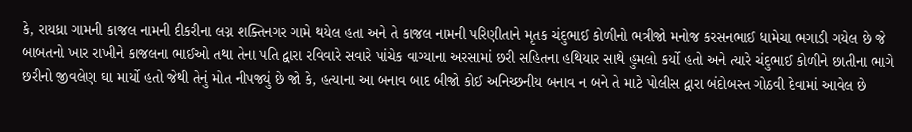કે, રાયધ્રા ગામની કાજલ નામની દીકરીના લગ્ન શક્તિનગર ગામે થયેલ હતા અને તે કાજલ નામની પરિણીતાને મૃતક ચંદુભાઈ કોળીનો ભત્રીજો મનોજ કરસનભાઈ ધામેચા ભગાડી ગયેલ છે જે બાબતનો ખાર રાખીને કાજલના ભાઈઓ તથા તેના પતિ દ્વારા રવિવારે સવારે પાંચેક વાગ્યાના અરસામાં છરી સહિતના હથિયાર સાથે હુમલો કર્યો હતો અને ત્યારે ચંદુભાઈ કોળીને છાતીના ભાગે છરીનો જીવલેણ ઘા માર્યો હતો જેથી તેનું મોત નીપજ્યું છે જો કે, હત્યાના આ બનાવ બાદ બીજો કોઈ અનિચ્છનીય બનાવ ન બને તે માટે પોલીસ દ્વારા બંદોબસ્ત ગોઠવી દેવામાં આવેલ છે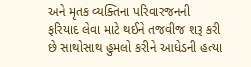અને મૃતક વ્યક્તિના પરિવારજનની ફરિયાદ લેવા માટે થઈને તજવીજ શરૂ કરી છે સાથોસાથ હુમલો કરીને આધેડની હત્યા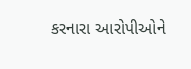કરનારા આરોપીઓને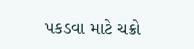પકડવા માટે ચક્રો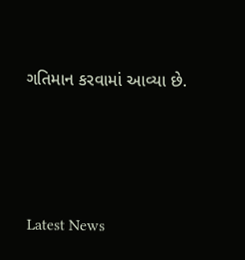ગતિમાન કરવામાં આવ્યા છે.




Latest News